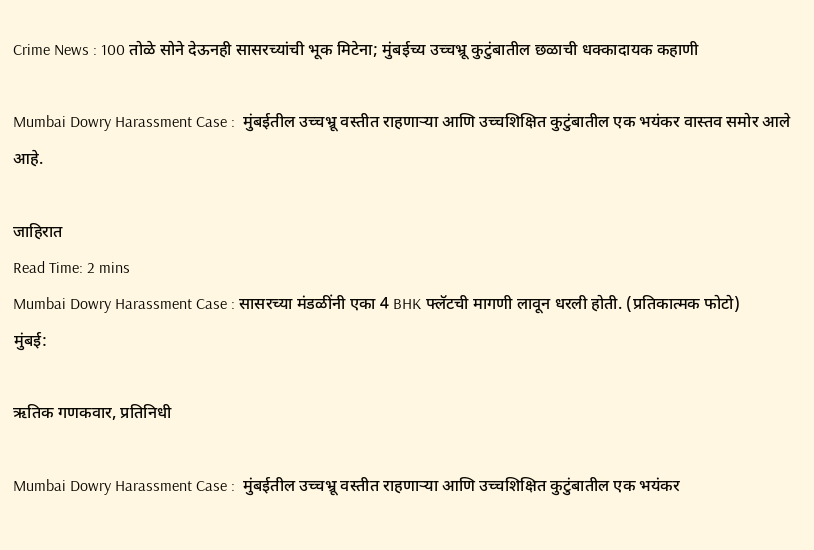Crime News : 100 तोळे सोने देऊनही सासरच्यांची भूक मिटेना; मुंबईच्य उच्चभ्रू कुटुंबातील छळाची धक्कादायक कहाणी

Mumbai Dowry Harassment Case :  मुंबईतील उच्चभ्रू वस्तीत राहणाऱ्या आणि उच्चशिक्षित कुटुंबातील एक भयंकर वास्तव समोर आले आहे.

जाहिरात
Read Time: 2 mins
Mumbai Dowry Harassment Case : सासरच्या मंडळींनी एका 4 BHK फ्लॅटची मागणी लावून धरली होती. (प्रतिकात्मक फोटो)
मुंबई:

ऋतिक गणकवार, प्रतिनिधी

Mumbai Dowry Harassment Case :  मुंबईतील उच्चभ्रू वस्तीत राहणाऱ्या आणि उच्चशिक्षित कुटुंबातील एक भयंकर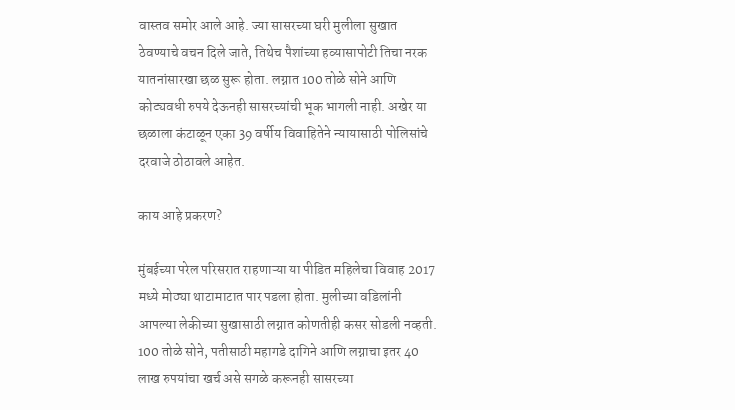वास्तव समोर आले आहे. ज्या सासरच्या घरी मुलीला सुखात ठेवण्याचे वचन दिले जाते, तिथेच पैशांच्या हव्यासापोटी तिचा नरक यातनांसारखा छळ सुरू होता. लग्नात 100 तोळे सोने आणि कोट्यवधी रुपये देऊनही सासरच्यांची भूक भागली नाही. अखेर या छळाला कंटाळून एका 39 वर्षीय विवाहितेने न्यायासाठी पोलिसांचे दरवाजे ठोठावले आहेत.

काय आहे प्रकरण?

मुंबईच्या परेल परिसरात राहणाऱ्या या पीडित महिलेचा विवाह 2017 मध्ये मोठ्या थाटामाटात पार पडला होता. मुलीच्या वडिलांनी आपल्या लेकीच्या सुखासाठी लग्नात कोणतीही कसर सोडली नव्हती. 100 तोळे सोने, पतीसाठी महागडे दागिने आणि लग्नाचा इतर 40 लाख रुपयांचा खर्च असे सगळे करूनही सासरच्या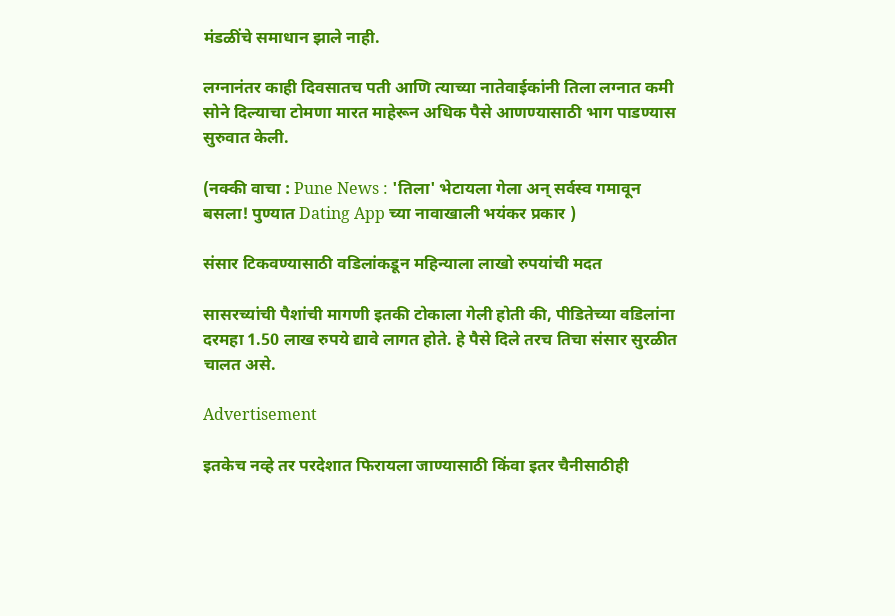मंडळींचे समाधान झाले नाही.

लग्नानंतर काही दिवसातच पती आणि त्याच्या नातेवाईकांनी तिला लग्नात कमी सोने दिल्याचा टोमणा मारत माहेरून अधिक पैसे आणण्यासाठी भाग पाडण्यास सुरुवात केली.

(नक्की वाचा : Pune News : 'तिला' भेटायला गेला अन् सर्वस्व गमावून बसला! पुण्यात Dating App च्या नावाखाली भयंकर प्रकार )

संसार टिकवण्यासाठी वडिलांकडून महिन्याला लाखो रुपयांची मदत

सासरच्यांची पैशांची मागणी इतकी टोकाला गेली होती की, पीडितेच्या वडिलांना दरमहा 1.50 लाख रुपये द्यावे लागत होते. हे पैसे दिले तरच तिचा संसार सुरळीत चालत असे.

Advertisement

इतकेच नव्हे तर परदेशात फिरायला जाण्यासाठी किंवा इतर चैनीसाठीही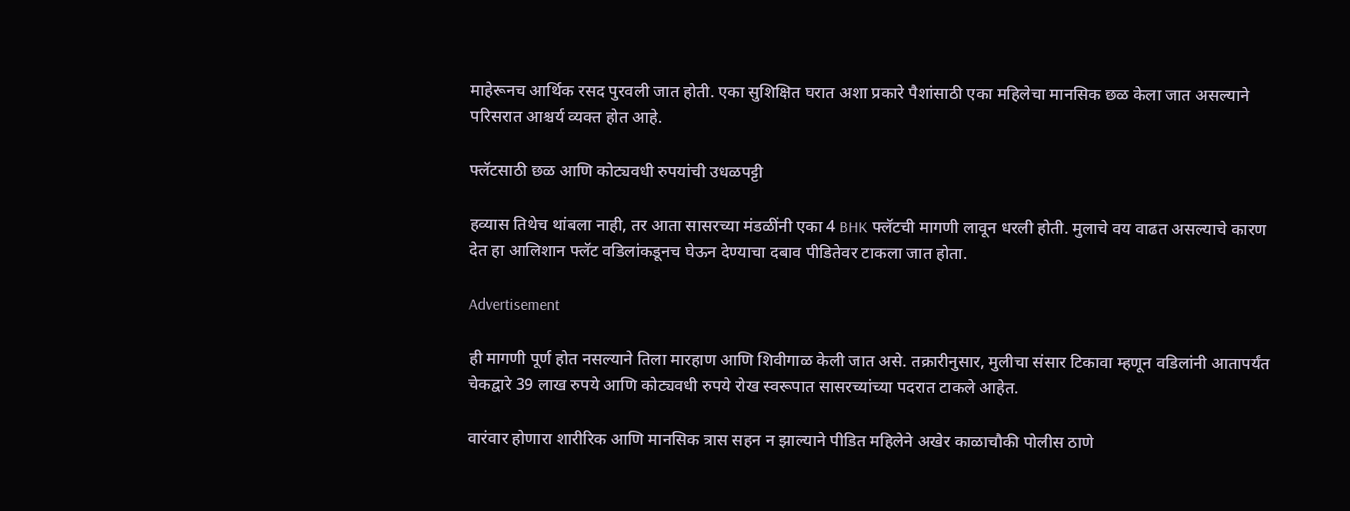माहेरूनच आर्थिक रसद पुरवली जात होती. एका सुशिक्षित घरात अशा प्रकारे पैशांसाठी एका महिलेचा मानसिक छळ केला जात असल्याने परिसरात आश्चर्य व्यक्त होत आहे.

फ्लॅटसाठी छळ आणि कोट्यवधी रुपयांची उधळपट्टी

हव्यास तिथेच थांबला नाही, तर आता सासरच्या मंडळींनी एका 4 BHK फ्लॅटची मागणी लावून धरली होती. मुलाचे वय वाढत असल्याचे कारण देत हा आलिशान फ्लॅट वडिलांकडूनच घेऊन देण्याचा दबाव पीडितेवर टाकला जात होता.

Advertisement

ही मागणी पूर्ण होत नसल्याने तिला मारहाण आणि शिवीगाळ केली जात असे. तक्रारीनुसार, मुलीचा संसार टिकावा म्हणून वडिलांनी आतापर्यंत चेकद्वारे 39 लाख रुपये आणि कोट्यवधी रुपये रोख स्वरूपात सासरच्यांच्या पदरात टाकले आहेत.

वारंवार होणारा शारीरिक आणि मानसिक त्रास सहन न झाल्याने पीडित महिलेने अखेर काळाचौकी पोलीस ठाणे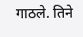गाठले. तिने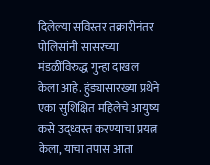दिलेल्या सविस्तर तक्रारीनंतर पोलिसांनी सासरच्या मंडळींविरुद्ध गुन्हा दाखल केला आहे. हुंड्यासारख्या प्रथेने एका सुशिक्षित महिलेचे आयुष्य कसे उद्ध्वस्त करण्याचा प्रयत्न केला, याचा तपास आता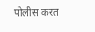पोलीस करत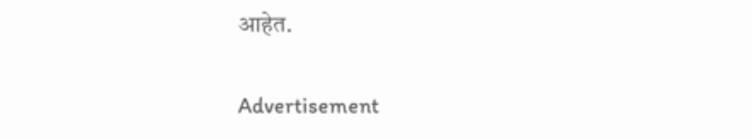आहेत.


Advertisement